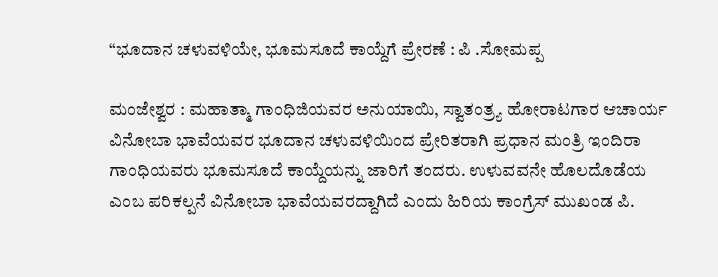“ಭೂದಾನ ಚಳುವಳಿಯೇ, ಭೂಮಸೂದೆ ಕಾಯ್ದೆಗೆ ಪ್ರೇರಣೆ : ಪಿ .ಸೋಮಪ್ಪ

ಮಂಜೇಶ್ವರ : ಮಹಾತ್ಮಾ ಗಾಂಧಿಜಿಯವರ ಅನುಯಾಯಿ, ಸ್ವಾತಂತ್ರ್ಯ ಹೋರಾಟಗಾರ ಆಚಾರ್ಯ ವಿನೋಬಾ ಭಾವೆಯವರ ಭೂದಾನ ಚಳುವಳಿಯಿಂದ ಪ್ರೇರಿತರಾಗಿ ಪ್ರಧಾನ ಮಂತ್ರಿ ಇಂದಿರಾ ಗಾಂಧಿಯವರು ಭೂಮಸೂದೆ ಕಾಯ್ದೆಯನ್ನು ಜಾರಿಗೆ ತಂದರು. ಉಳುವವನೇ ಹೊಲದೊಡೆಯ ಎಂಬ ಪರಿಕಲ್ಪನೆ ವಿನೋಬಾ ಭಾವೆಯವರದ್ದಾಗಿದೆ ಎಂದು ಹಿರಿಯ ಕಾಂಗ್ರೆಸ್ ಮುಖಂಡ ಪಿ.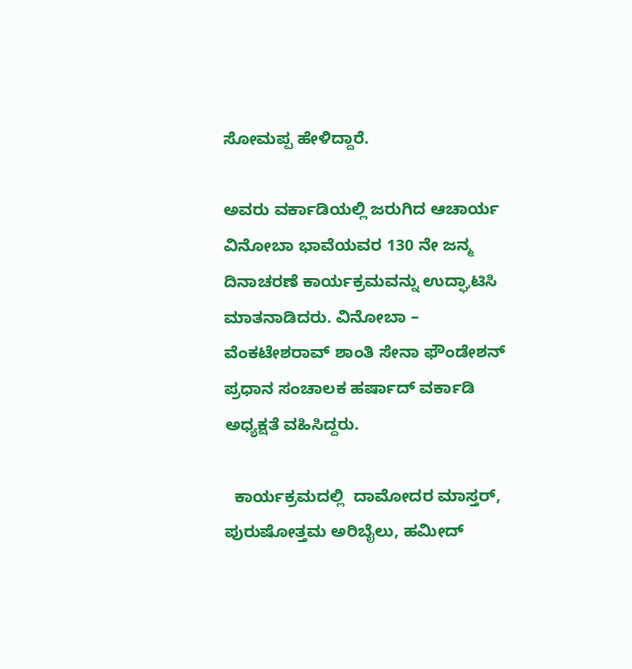ಸೋಮಪ್ಪ ಹೇಳಿದ್ದಾರೆ.

ಅವರು ವರ್ಕಾಡಿಯಲ್ಲಿ ಜರುಗಿದ ಆಚಾರ್ಯ ವಿನೋಬಾ ಭಾವೆಯವರ 130 ನೇ ಜನ್ಮ ದಿನಾಚರಣೆ ಕಾರ್ಯಕ್ರಮವನ್ನು ಉದ್ಘಾಟಿಸಿ ಮಾತನಾಡಿದರು. ವಿನೋಬಾ – ವೆಂಕಟೇಶರಾವ್ ಶಾಂತಿ ಸೇನಾ ಫೌಂಡೇಶನ್ ಪ್ರಧಾನ ಸಂಚಾಲಕ ಹರ್ಷಾದ್ ವರ್ಕಾಡಿ ಅಧ್ಯಕ್ಷತೆ ವಹಿಸಿದ್ದರು.

  ಕಾರ್ಯಕ್ರಮದಲ್ಲಿ  ದಾಮೋದರ ಮಾಸ್ತರ್, ಪುರುಷೋತ್ತಮ ಅರಿಬೈಲು, ಹಮೀದ್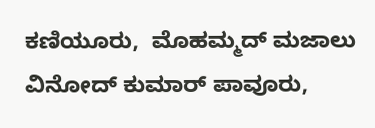ಕಣಿಯೂರು,  ಮೊಹಮ್ಮದ್ ಮಜಾಲು  ವಿನೋದ್ ಕುಮಾರ್ ಪಾವೂರು,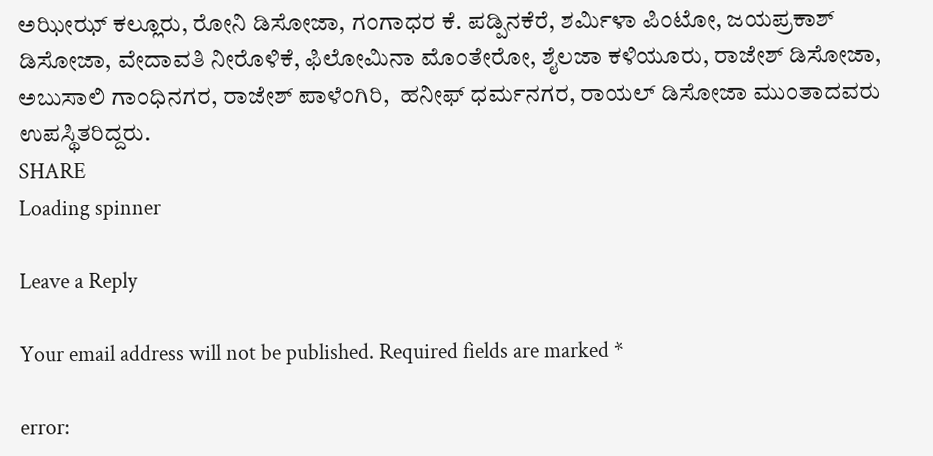ಅಝೀಝ್ ಕಲ್ಲೂರು, ರೋನಿ ಡಿಸೋಜಾ, ಗಂಗಾಧರ ಕೆ. ಪಡ್ಪಿನಕೆರೆ, ಶರ್ಮಿಳಾ ಪಿಂಟೋ, ಜಯಪ್ರಕಾಶ್ ಡಿಸೋಜಾ, ವೇದಾವತಿ ನೀರೊಳಿಕೆ, ಫಿಲೋಮಿನಾ ಮೊಂತೇರೋ, ಶೈಲಜಾ ಕಳಿಯೂರು, ರಾಜೇಶ್ ಡಿಸೋಜಾ, ಅಬುಸಾಲಿ ಗಾಂಧಿನಗರ, ರಾಜೇಶ್ ಪಾಳೆಂಗಿರಿ,  ಹನೀಫ್ ಧರ್ಮನಗರ, ರಾಯಲ್ ಡಿಸೋಜಾ ಮುಂತಾದವರು ಉಪಸ್ಥಿತರಿದ್ದರು.
SHARE
Loading spinner

Leave a Reply

Your email address will not be published. Required fields are marked *

error: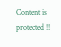Content is protected !!